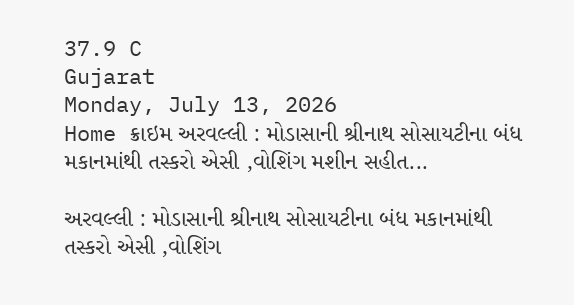37.9 C
Gujarat
Monday, July 13, 2026
Home ક્રાઇમ અરવલ્લી : મોડાસાની શ્રીનાથ સોસાયટીના બંધ મકાનમાંથી તસ્કરો એસી ,વોશિંગ મશીન સહીત...

અરવલ્લી : મોડાસાની શ્રીનાથ સોસાયટીના બંધ મકાનમાંથી તસ્કરો એસી ,વોશિંગ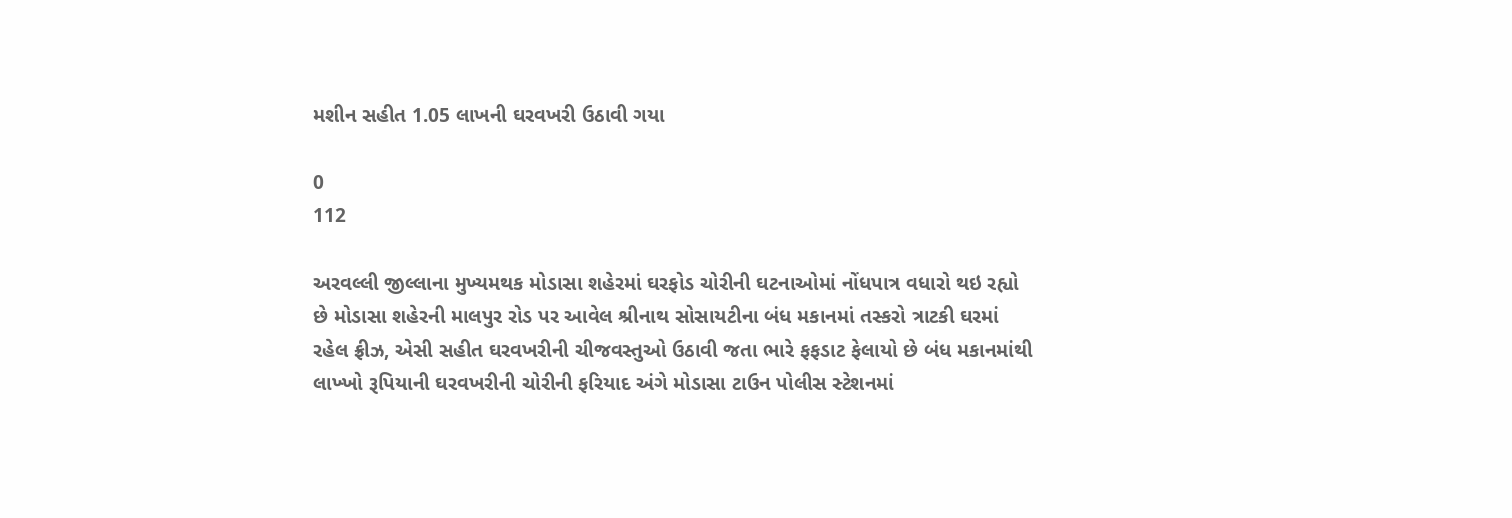મશીન સહીત 1.05 લાખની ઘરવખરી ઉઠાવી ગયા

0
112

અરવલ્લી જીલ્લાના મુખ્યમથક મોડાસા શહેરમાં ઘરફોડ ચોરીની ઘટનાઓમાં નોંધપાત્ર વધારો થઇ રહ્યો છે મોડાસા શહેરની માલપુર રોડ પર આવેલ શ્રીનાથ સોસાયટીના બંધ મકાનમાં તસ્કરો ત્રાટકી ઘરમાં રહેલ ફ્રીઝ, એસી સહીત ઘરવખરીની ચીજવસ્તુઓ ઉઠાવી જતા ભારે ફફડાટ ફેલાયો છે બંધ મકાનમાંથી લાખ્ખો રૂપિયાની ઘરવખરીની ચોરીની ફરિયાદ અંગે મોડાસા ટાઉન પોલીસ સ્ટેશનમાં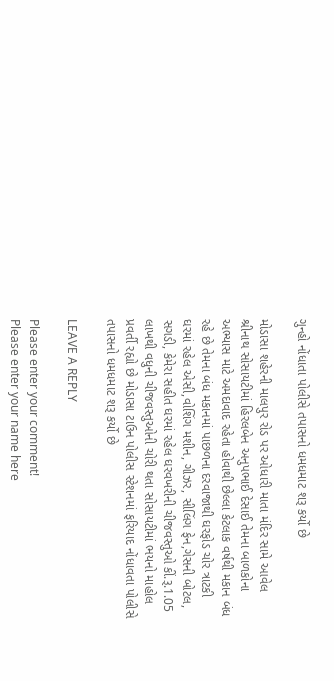ગુન્હો નોંધાતા પોલીસે તપાસનો ધમધમાટ શરૂ કર્યો છે

મોડાસા શહેરની માલપુર રોડ પર ઓધારી માતા મંદિર સામે આવેલ શ્રીનાથ સોસાયટીમાં હિરલબેન અનુપભાઈ દેસાઈ તેમના બાળકોના અભ્યાસ માટે અમદાવાદ રહેતા હોવાથી છેલ્લા કેટલાક વર્ષથી મકાન બંધ રહે છે તેમના બંધ મકાનમાં પાછળના દરવાજાથી ઘરફોડ ચોર ત્રાટકી ઘરમાં રહેલ એસી,વોશિંગ મશીન, ગીઝર, સીલિંગ ફેન,ગેસની બોટલ, સગડી, કેમેરા સહીત ઘરમાં રહેલ ઘરવખરીની ચીજવસ્તુઓ કીં.રૂ.1.05 લાખથી વધુની ચીજવસ્તુઓની ચોરી થતા સોસાયટીમાં ભયનો માહોલ પ્રવર્તી રહ્યો છે મોડાસા ટાઉન પોલીસ સ્ટેશનમાં ફરિયાદ નોંધાવતા પોલીસે તપાસનો ધમધમાટ શરૂ કર્યો છે

LEAVE A REPLY

Please enter your comment!
Please enter your name here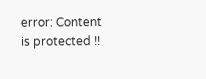error: Content is protected !!